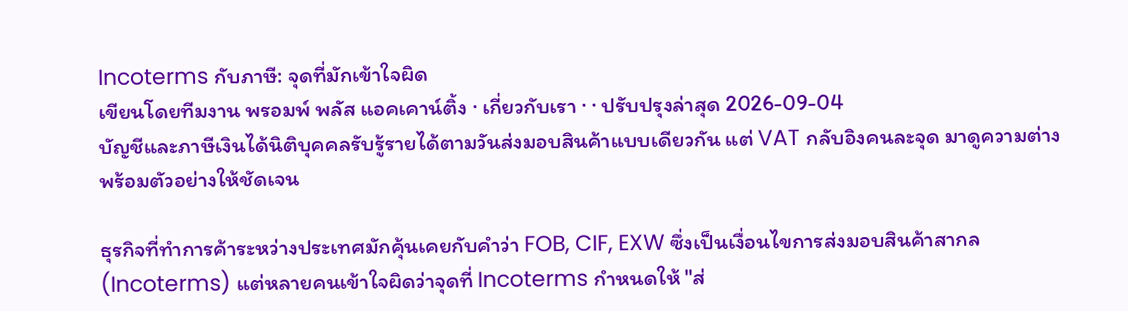Incoterms กับภาษี: จุดที่มักเข้าใจผิด
เขียนโดยทีมงาน พรอมพ์ พลัส แอคเคาน์ติ้ง · เกี่ยวกับเรา · · ปรับปรุงล่าสุด 2026-09-04
บัญชีและภาษีเงินได้นิติบุคคลรับรู้รายได้ตามวันส่งมอบสินค้าแบบเดียวกัน แต่ VAT กลับอิงคนละจุด มาดูความต่างพร้อมตัวอย่างให้ชัดเจน

ธุรกิจที่ทำการค้าระหว่างประเทศมักคุ้นเคยกับคำว่า FOB, CIF, EXW ซึ่งเป็นเงื่อนไขการส่งมอบสินค้าสากล (Incoterms) แต่หลายคนเข้าใจผิดว่าจุดที่ Incoterms กำหนดให้ "ส่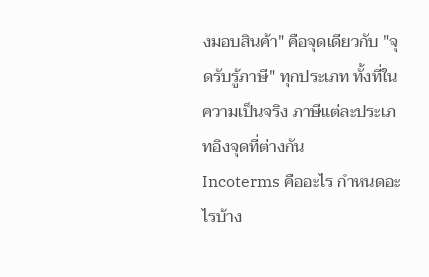งมอบสินค้า" คือจุดเดียวกับ "จุดรับรู้ภาษี" ทุกประเภท ทั้งที่ในความเป็นจริง ภาษีแต่ละประเภทอิงจุดที่ต่างกัน
Incoterms คืออะไร กำหนดอะไรบ้าง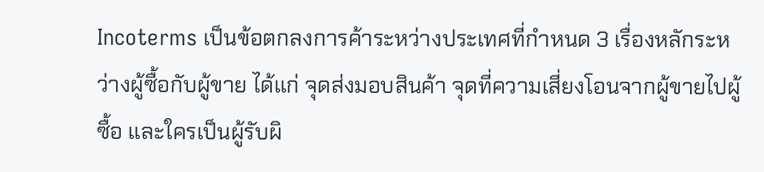Incoterms เป็นข้อตกลงการค้าระหว่างประเทศที่กำหนด 3 เรื่องหลักระหว่างผู้ซื้อกับผู้ขาย ได้แก่ จุดส่งมอบสินค้า จุดที่ความเสี่ยงโอนจากผู้ขายไปผู้ซื้อ และใครเป็นผู้รับผิ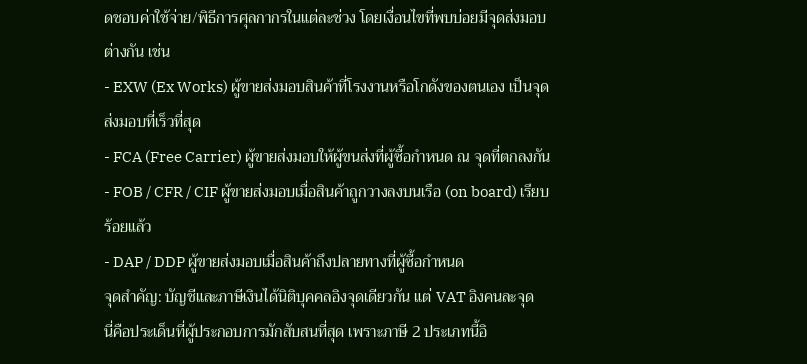ดชอบค่าใช้จ่าย/พิธีการศุลกากรในแต่ละช่วง โดยเงื่อนไขที่พบบ่อยมีจุดส่งมอบต่างกัน เช่น
- EXW (Ex Works) ผู้ขายส่งมอบสินค้าที่โรงงานหรือโกดังของตนเอง เป็นจุดส่งมอบที่เร็วที่สุด
- FCA (Free Carrier) ผู้ขายส่งมอบให้ผู้ขนส่งที่ผู้ซื้อกำหนด ณ จุดที่ตกลงกัน
- FOB / CFR / CIF ผู้ขายส่งมอบเมื่อสินค้าถูกวางลงบนเรือ (on board) เรียบร้อยแล้ว
- DAP / DDP ผู้ขายส่งมอบเมื่อสินค้าถึงปลายทางที่ผู้ซื้อกำหนด
จุดสำคัญ: บัญชีและภาษีเงินได้นิติบุคคลอิงจุดเดียวกัน แต่ VAT อิงคนละจุด
นี่คือประเด็นที่ผู้ประกอบการมักสับสนที่สุด เพราะภาษี 2 ประเภทนี้อิ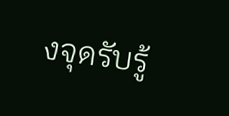งจุดรับรู้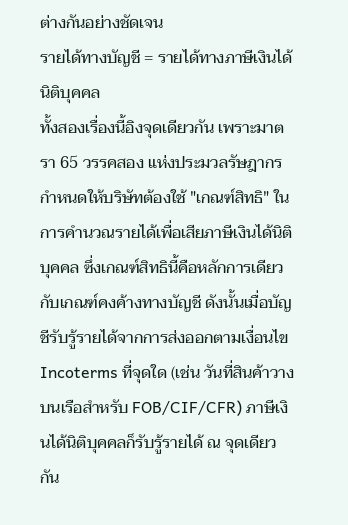ต่างกันอย่างชัดเจน
รายได้ทางบัญชี = รายได้ทางภาษีเงินได้นิติบุคคล
ทั้งสองเรื่องนี้อิงจุดเดียวกัน เพราะมาตรา 65 วรรคสอง แห่งประมวลรัษฎากร กำหนดให้บริษัทต้องใช้ "เกณฑ์สิทธิ" ในการคำนวณรายได้เพื่อเสียภาษีเงินได้นิติบุคคล ซึ่งเกณฑ์สิทธินี้คือหลักการเดียวกับเกณฑ์คงค้างทางบัญชี ดังนั้นเมื่อบัญชีรับรู้รายได้จากการส่งออกตามเงื่อนไข Incoterms ที่จุดใด (เช่น วันที่สินค้าวางบนเรือสำหรับ FOB/CIF/CFR) ภาษีเงินได้นิติบุคคลก็รับรู้รายได้ ณ จุดเดียวกัน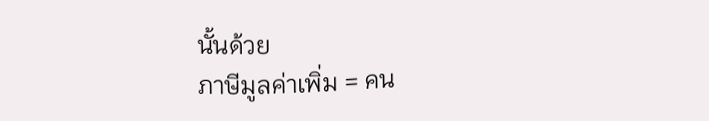นั้นด้วย
ภาษีมูลค่าเพิ่ม = คน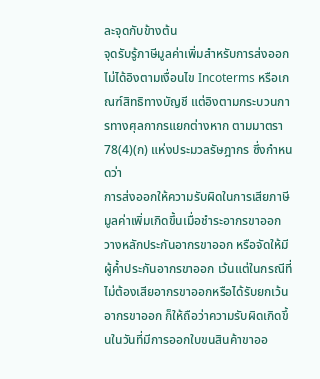ละจุดกับข้างต้น
จุดรับรู้ภาษีมูลค่าเพิ่มสำหรับการส่งออก ไม่ได้อิงตามเงื่อนไข Incoterms หรือเกณฑ์สิทธิทางบัญชี แต่อิงตามกระบวนการทางศุลกากรแยกต่างหาก ตามมาตรา 78(4)(ก) แห่งประมวลรัษฎากร ซึ่งกำหนดว่า
การส่งออกให้ความรับผิดในการเสียภาษีมูลค่าเพิ่มเกิดขึ้นเมื่อชำระอากรขาออก วางหลักประกันอากรขาออก หรือจัดให้มีผู้ค้ำประกันอากรขาออก เว้นแต่ในกรณีที่ไม่ต้องเสียอากรขาออกหรือได้รับยกเว้นอากรขาออก ก็ให้ถือว่าความรับผิดเกิดขึ้นในวันที่มีการออกใบขนสินค้าขาออ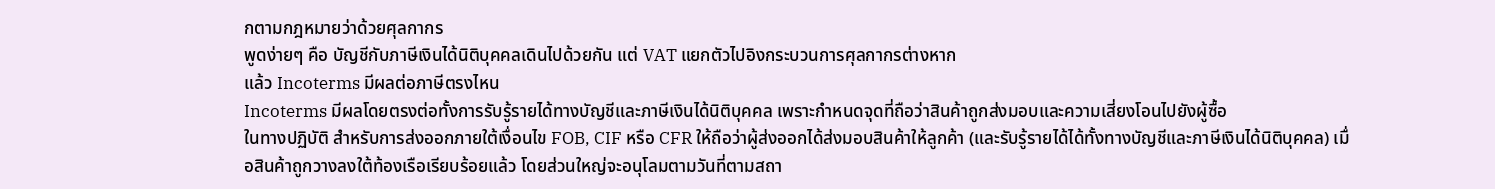กตามกฎหมายว่าด้วยศุลกากร
พูดง่ายๆ คือ บัญชีกับภาษีเงินได้นิติบุคคลเดินไปด้วยกัน แต่ VAT แยกตัวไปอิงกระบวนการศุลกากรต่างหาก
แล้ว Incoterms มีผลต่อภาษีตรงไหน
Incoterms มีผลโดยตรงต่อทั้งการรับรู้รายได้ทางบัญชีและภาษีเงินได้นิติบุคคล เพราะกำหนดจุดที่ถือว่าสินค้าถูกส่งมอบและความเสี่ยงโอนไปยังผู้ซื้อ
ในทางปฏิบัติ สำหรับการส่งออกภายใต้เงื่อนไข FOB, CIF หรือ CFR ให้ถือว่าผู้ส่งออกได้ส่งมอบสินค้าให้ลูกค้า (และรับรู้รายได้ได้ทั้งทางบัญชีและภาษีเงินได้นิติบุคคล) เมื่อสินค้าถูกวางลงใต้ท้องเรือเรียบร้อยแล้ว โดยส่วนใหญ่จะอนุโลมตามวันที่ตามสถา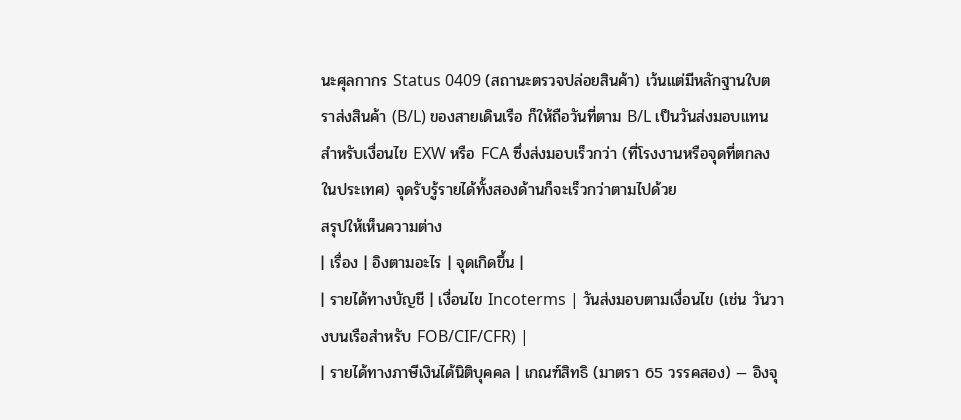นะศุลกากร Status 0409 (สถานะตรวจปล่อยสินค้า) เว้นแต่มีหลักฐานใบตราส่งสินค้า (B/L) ของสายเดินเรือ ก็ให้ถือวันที่ตาม B/L เป็นวันส่งมอบแทน
สำหรับเงื่อนไข EXW หรือ FCA ซึ่งส่งมอบเร็วกว่า (ที่โรงงานหรือจุดที่ตกลงในประเทศ) จุดรับรู้รายได้ทั้งสองด้านก็จะเร็วกว่าตามไปด้วย
สรุปให้เห็นความต่าง
| เรื่อง | อิงตามอะไร | จุดเกิดขึ้น |
| รายได้ทางบัญชี | เงื่อนไข Incoterms | วันส่งมอบตามเงื่อนไข (เช่น วันวางบนเรือสำหรับ FOB/CIF/CFR) |
| รายได้ทางภาษีเงินได้นิติบุคคล | เกณฑ์สิทธิ (มาตรา 65 วรรคสอง) — อิงจุ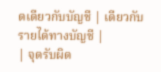ดเดียวกับบัญชี | เดียวกับรายได้ทางบัญชี |
| จุดรับผิด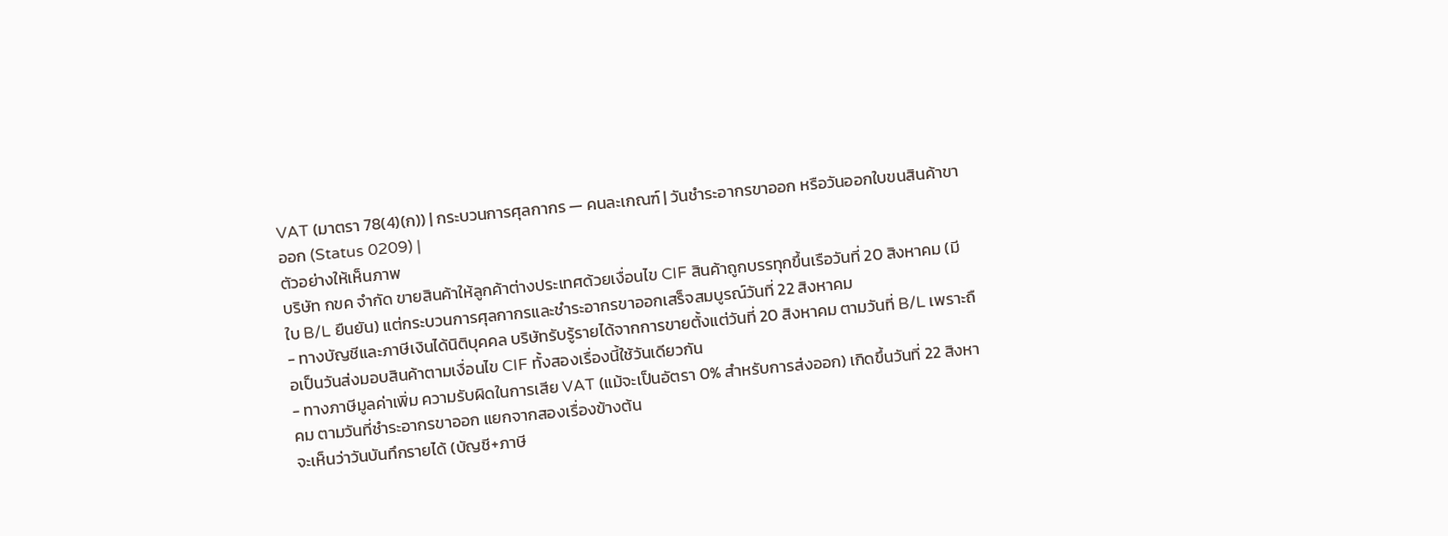VAT (มาตรา 78(4)(ก)) | กระบวนการศุลกากร — คนละเกณฑ์ | วันชำระอากรขาออก หรือวันออกใบขนสินค้าขาออก (Status 0209) |
ตัวอย่างให้เห็นภาพ
บริษัท กขค จำกัด ขายสินค้าให้ลูกค้าต่างประเทศด้วยเงื่อนไข CIF สินค้าถูกบรรทุกขึ้นเรือวันที่ 20 สิงหาคม (มีใบ B/L ยืนยัน) แต่กระบวนการศุลกากรและชำระอากรขาออกเสร็จสมบูรณ์วันที่ 22 สิงหาคม
- ทางบัญชีและภาษีเงินได้นิติบุคคล บริษัทรับรู้รายได้จากการขายตั้งแต่วันที่ 20 สิงหาคม ตามวันที่ B/L เพราะถือเป็นวันส่งมอบสินค้าตามเงื่อนไข CIF ทั้งสองเรื่องนี้ใช้วันเดียวกัน
- ทางภาษีมูลค่าเพิ่ม ความรับผิดในการเสีย VAT (แม้จะเป็นอัตรา 0% สำหรับการส่งออก) เกิดขึ้นวันที่ 22 สิงหาคม ตามวันที่ชำระอากรขาออก แยกจากสองเรื่องข้างต้น
จะเห็นว่าวันบันทึกรายได้ (บัญชี+ภาษี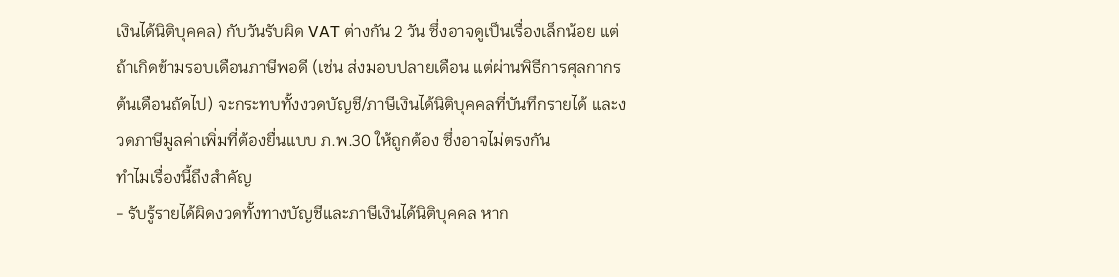เงินได้นิติบุคคล) กับวันรับผิด VAT ต่างกัน 2 วัน ซึ่งอาจดูเป็นเรื่องเล็กน้อย แต่ถ้าเกิดข้ามรอบเดือนภาษีพอดี (เช่น ส่งมอบปลายเดือน แต่ผ่านพิธีการศุลกากรต้นเดือนถัดไป) จะกระทบทั้งงวดบัญชี/ภาษีเงินได้นิติบุคคลที่บันทึกรายได้ และงวดภาษีมูลค่าเพิ่มที่ต้องยื่นแบบ ภ.พ.30 ให้ถูกต้อง ซึ่งอาจไม่ตรงกัน
ทำไมเรื่องนี้ถึงสำคัญ
- รับรู้รายได้ผิดงวดทั้งทางบัญชีและภาษีเงินได้นิติบุคคล หาก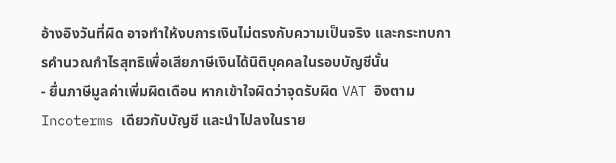อ้างอิงวันที่ผิด อาจทำให้งบการเงินไม่ตรงกับความเป็นจริง และกระทบการคำนวณกำไรสุทธิเพื่อเสียภาษีเงินได้นิติบุคคลในรอบบัญชีนั้น
- ยื่นภาษีมูลค่าเพิ่มผิดเดือน หากเข้าใจผิดว่าจุดรับผิด VAT อิงตาม Incoterms เดียวกับบัญชี และนำไปลงในราย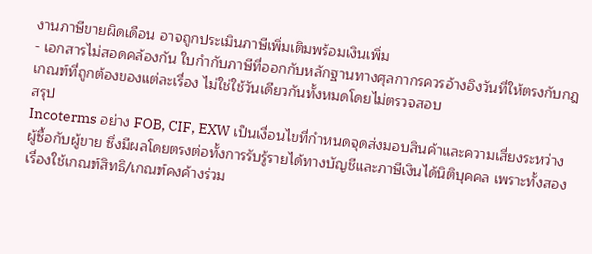งานภาษีขายผิดเดือน อาจถูกประเมินภาษีเพิ่มเติมพร้อมเงินเพิ่ม
- เอกสารไม่สอดคล้องกัน ใบกำกับภาษีที่ออกกับหลักฐานทางศุลกากรควรอ้างอิงวันที่ให้ตรงกับกฎเกณฑ์ที่ถูกต้องของแต่ละเรื่อง ไม่ใช่ใช้วันเดียวกันทั้งหมดโดยไม่ตรวจสอบ
สรุป
Incoterms อย่าง FOB, CIF, EXW เป็นเงื่อนไขที่กำหนดจุดส่งมอบสินค้าและความเสี่ยงระหว่างผู้ซื้อกับผู้ขาย ซึ่งมีผลโดยตรงต่อทั้งการรับรู้รายได้ทางบัญชีและภาษีเงินได้นิติบุคคล เพราะทั้งสองเรื่องใช้เกณฑ์สิทธิ/เกณฑ์คงค้างร่วม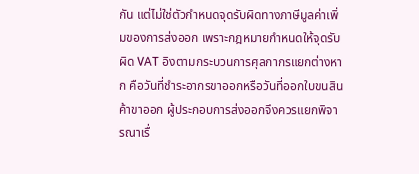กัน แต่ไม่ใช่ตัวกำหนดจุดรับผิดทางภาษีมูลค่าเพิ่มของการส่งออก เพราะกฎหมายกำหนดให้จุดรับผิด VAT อิงตามกระบวนการศุลกากรแยกต่างหาก คือวันที่ชำระอากรขาออกหรือวันที่ออกใบขนสินค้าขาออก ผู้ประกอบการส่งออกจึงควรแยกพิจารณาเรื่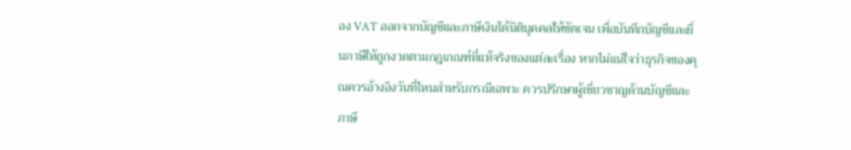อง VAT ออกจากบัญชีและภาษีเงินได้นิติบุคคลให้ชัดเจน เพื่อบันทึกบัญชีและยื่นภาษีให้ถูกงวดตามกฎเกณฑ์ที่แท้จริงของแต่ละเรื่อง หากไม่แน่ใจว่าธุรกิจของคุณควรอ้างอิงวันที่ไหนสำหรับกรณีเฉพาะ ควรปรึกษาผู้เชี่ยวชาญด้านบัญชีและภาษี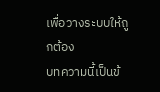เพื่อวางระบบให้ถูกต้อง
บทความนี้เป็นข้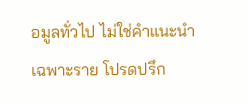อมูลทั่วไป ไม่ใช่คำแนะนำเฉพาะราย โปรดปรึก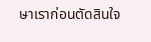ษาเราก่อนตัดสินใจ